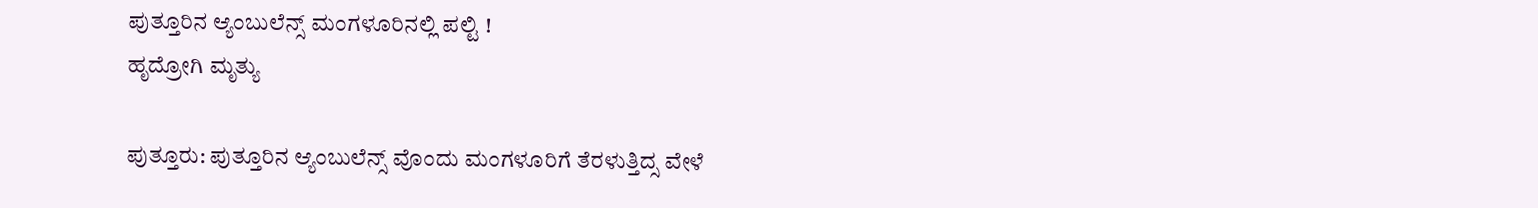ಪುತ್ತೂರಿನ ಆ್ಯಂಬುಲೆನ್ಸ್ ಮಂಗಳೂರಿನಲ್ಲಿ ಪಲ್ಟಿ !
ಹೃದ್ರೋಗಿ ಮೃತ್ಯು

ಪುತ್ತೂರು: ಪುತ್ತೂರಿನ‌ ಆ್ಯಂಬುಲೆನ್ಸ್ ವೊಂದು ಮಂಗಳೂರಿಗೆ ತೆರಳುತ್ತಿದ್ಸ ವೇಳೆ‌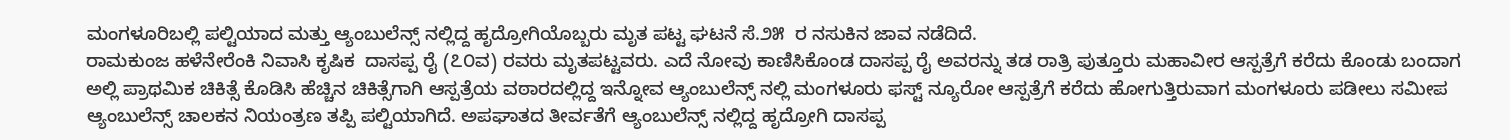ಮಂಗಳೂರಿಬಲ್ಲಿ ಪಲ್ಟಿಯಾದ ಮತ್ತು ಆ್ಯಂಬುಲೆನ್ಸ್ ನಲ್ಲಿದ್ದ ಹೃದ್ರೋಗಿಯೊಬ್ಬರು ಮೃತ ಪಟ್ಟ ಘಟನೆ ಸೆ.೨೫  ರ ನಸುಕಿನ ಜಾವ ನಡೆದಿದೆ.
ರಾಮಕುಂಜ ಹಳೆನೇರೆಂಕಿ ನಿವಾಸಿ ಕೃಷಿಕ  ದಾಸಪ್ಪ ರೈ (೭೦ವ) ರವರು ಮೃತಪಟ್ಟವರು. ಎದೆ ನೋವು ಕಾಣಿಸಿಕೊಂಡ ದಾಸಪ್ಪ ರೈ ಅವರನ್ನು ತಡ ರಾತ್ರಿ ಪುತ್ತೂರು ಮಹಾವೀರ ಆಸ್ಪತ್ರೆಗೆ ಕರೆದು ಕೊಂಡು ಬಂದಾಗ ಅಲ್ಲಿ ಪ್ರಾಥಮಿಕ ಚಿಕಿತ್ಸೆ ಕೊಡಿಸಿ ಹೆಚ್ಚಿನ ಚಿಕಿತ್ಸೆಗಾಗಿ ಆಸ್ಪತ್ರೆಯ ವಠಾರದಲ್ಲಿದ್ದ ಇನ್ನೋವ ಆ್ಯಂಬುಲೆನ್ಸ್ ನಲ್ಲಿ ಮಂಗಳೂರು ಫಸ್ಟ್ ನ್ಯೂರೋ ಆಸ್ಪತ್ರೆಗೆ ಕರೆದು ಹೋಗುತ್ತಿರುವಾಗ ಮಂಗಳೂರು ಪಡೀಲು ಸಮೀಪ ಆ್ಯಂಬುಲೆನ್ಸ್ ಚಾಲಕನ ನಿಯಂತ್ರಣ ತಪ್ಪಿ ಪಲ್ಟಿಯಾಗಿದೆ. ಅಪಘಾತದ ತೀರ್ವತೆಗೆ ಆ್ಯಂಬುಲೆನ್ಸ್ ನಲ್ಲಿದ್ದ ಹೃದ್ರೋಗಿ ದಾಸಪ್ಪ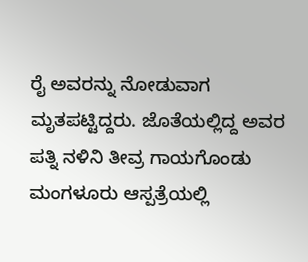ರೈ ಅವರನ್ನು ನೋಡುವಾಗ ಮೃತಪಟ್ಟಿದ್ದರು. ಜೊತೆಯಲ್ಲಿದ್ದ ಅವರ ಪತ್ನಿ ನಳಿನಿ ತೀವ್ರ ಗಾಯಗೊಂಡು ಮಂಗಳೂರು ಆಸ್ಪತ್ರೆಯಲ್ಲಿ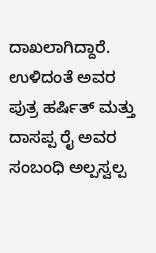ದಾಖಲಾಗಿದ್ದಾರೆ. ಉಳಿದಂತೆ ಅವರ ಪುತ್ರ ಹರ್ಷಿತ್ ಮತ್ತು  ದಾಸಪ್ಪ ರೈ ಅವರ ಸಂಬಂಧಿ ಅಲ್ಪಸ್ವಲ್ಪ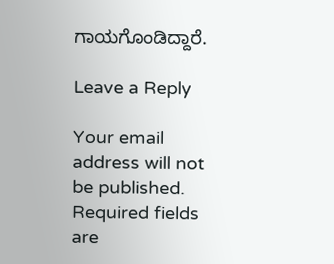ಗಾಯಗೊಂಡಿದ್ದಾರೆ.

Leave a Reply

Your email address will not be published. Required fields are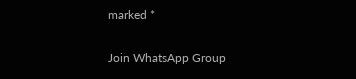marked *

Join WhatsApp Group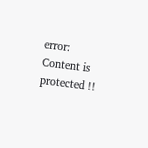error: Content is protected !!